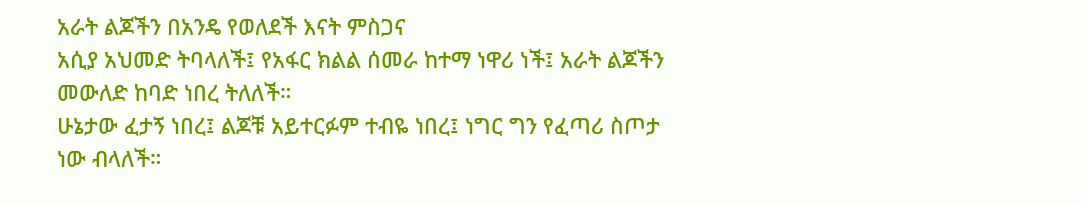አራት ልጆችን በአንዴ የወለደች እናት ምስጋና
አሲያ አህመድ ትባላለች፤ የአፋር ክልል ሰመራ ከተማ ነዋሪ ነች፤ አራት ልጆችን መውለድ ከባድ ነበረ ትለለች።
ሁኔታው ፈታኝ ነበረ፤ ልጆቹ አይተርፉም ተብዬ ነበረ፤ ነግር ግን የፈጣሪ ስጦታ ነው ብላለች።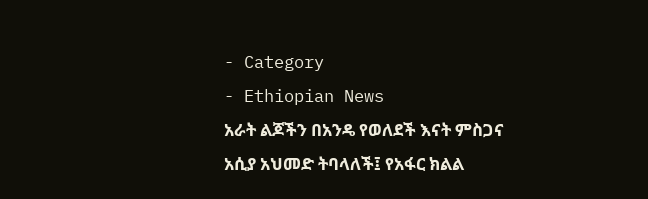- Category
- Ethiopian News
አራት ልጆችን በአንዴ የወለደች እናት ምስጋና
አሲያ አህመድ ትባላለች፤ የአፋር ክልል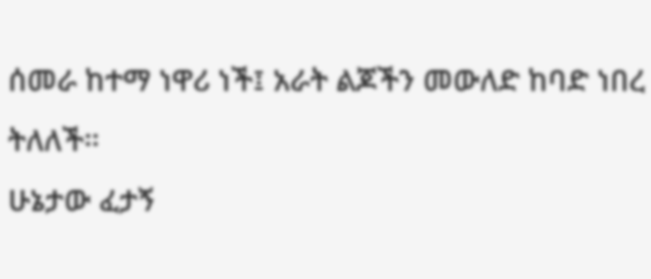ሰመራ ከተማ ነዋሪ ነች፤ አራት ልጆችን መውለድ ከባድ ነበረ ትለለች።
ሁኔታው ፈታኝ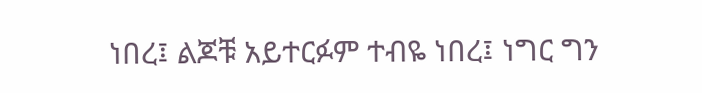ነበረ፤ ልጆቹ አይተርፉም ተብዬ ነበረ፤ ነግር ግን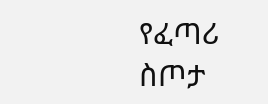የፈጣሪ ስጦታ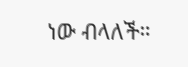ነው ብላለች።